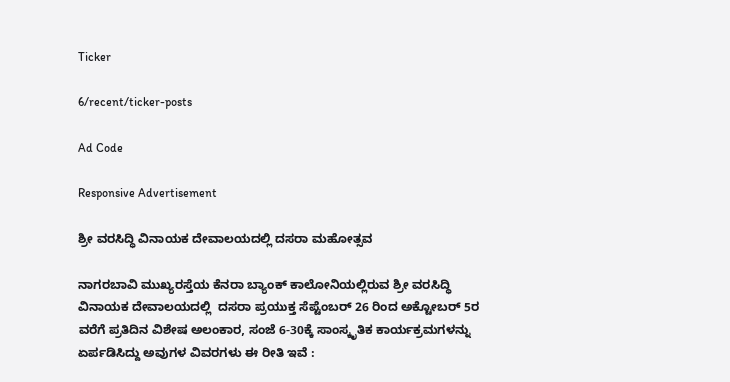Ticker

6/recent/ticker-posts

Ad Code

Responsive Advertisement

ಶ್ರೀ ವರಸಿದ್ಧಿ ವಿನಾಯಕ ದೇವಾಲಯದಲ್ಲಿ ದಸರಾ ಮಹೋತ್ಸವ

ನಾಗರಬಾವಿ ಮುಖ್ಯರಸ್ತೆಯ ಕೆನರಾ ಬ್ಯಾಂಕ್ ಕಾಲೋನಿಯಲ್ಲಿರುವ ಶ್ರೀ ವರಸಿದ್ಧಿ ವಿನಾಯಕ ದೇವಾಲಯದಲ್ಲಿ  ದಸರಾ ಪ್ರಯುಕ್ತ ಸೆಪ್ಟೆಂಬರ್ 26 ರಿಂದ ಅಕ್ಟೋಬರ್ 5ರ ವರೆಗೆ ಪ್ರತಿದಿನ ವಿಶೇಷ ಅಲಂಕಾರ, ಸಂಜೆ 6-30ಕ್ಕೆ ಸಾಂಸ್ಕೃತಿಕ ಕಾರ್ಯಕ್ರಮಗಳನ್ನು ಏರ್ಪಡಿಸಿದ್ದು ಅವುಗಳ ವಿವರಗಳು ಈ ರೀತಿ ಇವೆ :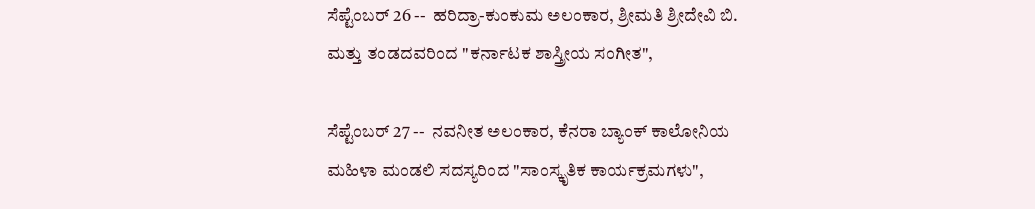ಸೆಪ್ಟೆಂಬರ್ 26 --  ಹರಿದ್ರಾ-ಕುಂಕುಮ ಅಲಂಕಾರ, ಶ್ರೀಮತಿ ಶ್ರೀದೇವಿ ಬಿ. ಮತ್ತು ತಂಡದವರಿಂದ "ಕರ್ನಾಟಕ ಶಾಸ್ತ್ರೀಯ ಸಂಗೀತ",

ಸೆಪ್ಟೆಂಬರ್ 27 --  ನವನೀತ ಅಲಂಕಾರ, ಕೆನರಾ ಬ್ಯಾಂಕ್ ಕಾಲೋನಿಯ ಮಹಿಳಾ ಮಂಡಲಿ ಸದಸ್ಯರಿಂದ "ಸಾಂಸ್ಕೃತಿಕ ಕಾರ್ಯಕ್ರಮಗಳು",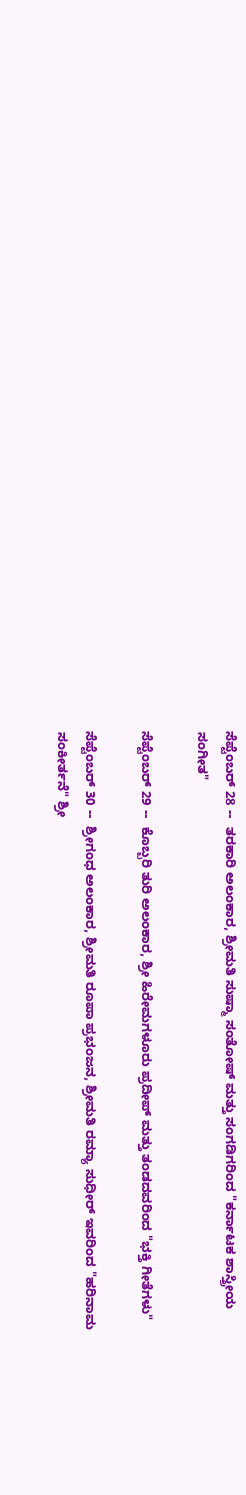ಸೆಪ್ಟೆಂಬರ್ 28 --  ತರಕಾರಿ ಅಲಂಕಾರ, ಶ್ರೀಮತಿ ಸುಷ್ಮಾ ಸಂತೋಷ್ ಮತ್ತು ಸಂಗಡಿಗರಿಂದ "ಕರ್ನಾಟಕ ಶಾಸ್ತ್ರೀಯ ಸಂಗೀತ"

ಸೆಪ್ಟೆಂಬರ್ 29 --  ಕೊಬ್ಬರಿ ತುರಿ ಅಲಂಕಾರ, ಶ್ರೀ ಹಿರೇಮಗಳೂರು ಪ್ರದೀಪ್ ಮತ್ತು ತಂಡದವರಿಂದ "ಭಕ್ತಿ ಗೀತೆಗಳು"

ಸೆಪ್ಟೆಂಬರ್ 30 --  ಶ್ರೀಗಂಧ ಅಲಂಕಾರ, ಶ್ರೀಮತಿ ರೂಪಾ ಪ್ರಭಂಜನ, ಶ್ರೀಮತಿ ರಮ್ಯಾ ಸುಧೀರ್ ಇವರಿಂದ "ಹರಿನಾಮ ಸಂಕೀರ್ತನೆ" ಶ್ರೀ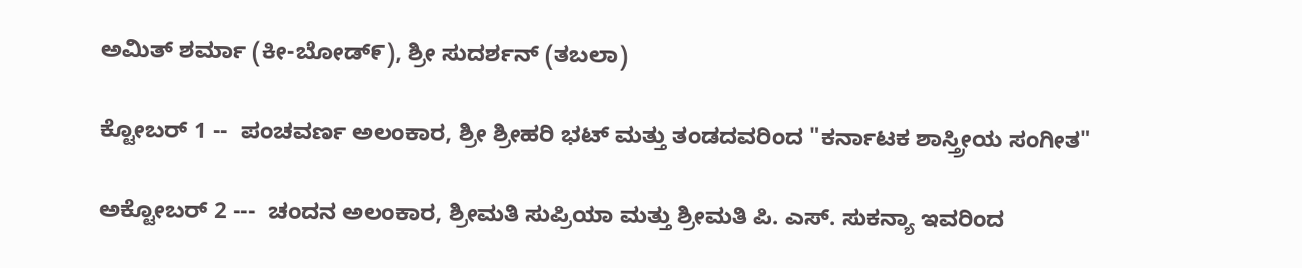ಅಮಿತ್ ಶರ್ಮಾ (ಕೀ-ಬೋಡ್೯), ಶ್ರೀ ಸುದರ್ಶನ್ (ತಬಲಾ)

ಕ್ಟೋಬರ್ 1 --  ಪಂಚವರ್ಣ ಅಲಂಕಾರ, ಶ್ರೀ ಶ್ರೀಹರಿ ಭಟ್ ಮತ್ತು ತಂಡದವರಿಂದ "ಕರ್ನಾಟಕ ಶಾಸ್ತ್ರೀಯ ಸಂಗೀತ"

ಅಕ್ಟೋಬರ್ 2 ---  ಚಂದನ ಅಲಂಕಾರ, ಶ್ರೀಮತಿ ಸುಪ್ರಿಯಾ ಮತ್ತು ಶ್ರೀಮತಿ ಪಿ. ಎಸ್. ಸುಕನ್ಯಾ ಇವರಿಂದ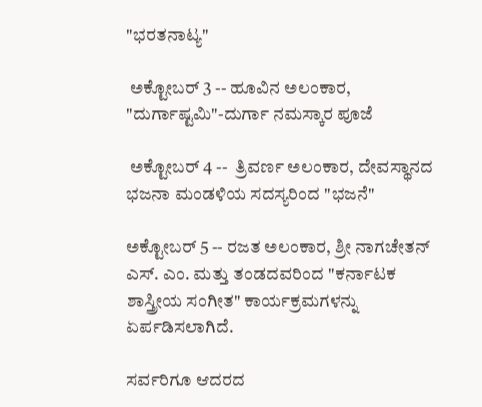"ಭರತನಾಟ್ಯ"

 ಅಕ್ಟೋಬರ್ 3 -- ಹೂವಿನ ಅಲಂಕಾರ, "ದುರ್ಗಾಷ್ಟಮಿ"-ದುರ್ಗಾ ನಮಸ್ಕಾರ ಪೂಜೆ

 ಅಕ್ಟೋಬರ್ 4 --  ತ್ರಿವರ್ಣ ಅಲಂಕಾರ, ದೇವಸ್ಥಾನದ ಭಜನಾ ಮಂಡಳಿಯ ಸದಸ್ಯರಿಂದ "ಭಜನೆ"

ಅಕ್ಟೋಬರ್ 5 -- ರಜತ ಅಲಂಕಾರ, ಶ್ರೀ ನಾಗಚೇತನ್ ಎಸ್. ಎಂ. ಮತ್ತು ತಂಡದವರಿಂದ "ಕರ್ನಾಟಕ ಶಾಸ್ತ್ರೀಯ ಸಂಗೀತ" ಕಾರ್ಯಕ್ರಮಗಳನ್ನು ಏರ್ಪಡಿಸಲಾಗಿದೆ.

ಸರ್ವರಿಗೂ ಆದರದ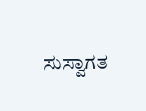ಸುಸ್ವಾಗತ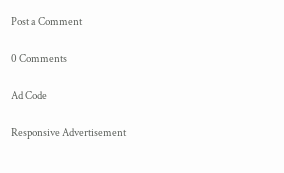Post a Comment

0 Comments

Ad Code

Responsive Advertisement